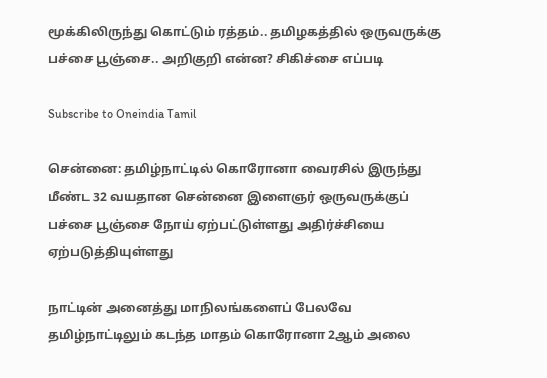மூக்கிலிருந்து கொட்டும் ரத்தம்.. தமிழகத்தில் ஒருவருக்கு பச்சை பூஞ்சை.. அறிகுறி என்ன? சிகிச்சை எப்படி

Subscribe to Oneindia Tamil

சென்னை: தமிழ்நாட்டில் கொரோனா வைரசில் இருந்து மீண்ட 32 வயதான சென்னை இளைஞர் ஒருவருக்குப் பச்சை பூஞ்சை நோய் ஏற்பட்டுள்ளது அதிர்ச்சியை ஏற்படுத்தியுள்ளது

நாட்டின் அனைத்து மாநிலங்களைப் பேலவே தமிழ்நாட்டிலும் கடந்த மாதம் கொரோனா 2ஆம் அலை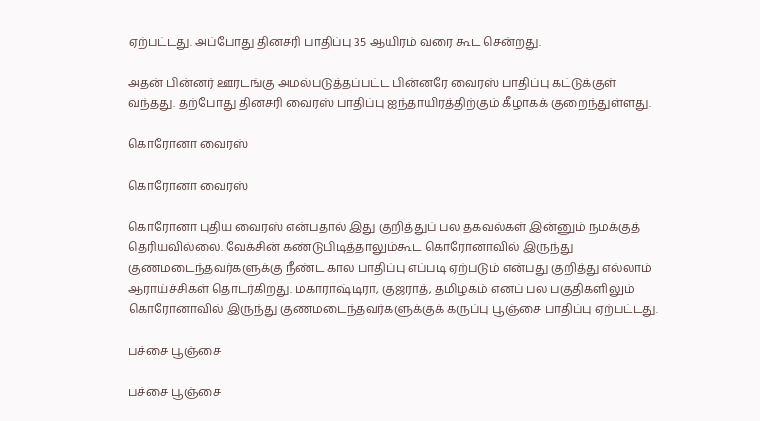ஏற்பட்டது. அப்போது தினசரி பாதிப்பு 35 ஆயிரம் வரை கூட சென்றது.

அதன் பின்னர் ஊரடங்கு அமல்படுத்தப்பட்ட பின்னரே வைரஸ் பாதிப்பு கட்டுக்குள் வந்தது. தற்போது தினசரி வைரஸ் பாதிப்பு ஐந்தாயிரத்திற்கும் கீழாகக் குறைந்துள்ளது.

கொரோனா வைரஸ்

கொரோனா வைரஸ்

கொரோனா புதிய வைரஸ் என்பதால் இது குறித்துப் பல தகவல்கள் இன்னும் நமக்குத் தெரியவில்லை. வேக்சின் கண்டுபிடித்தாலும்கூட கொரோனாவில் இருந்து குணமடைந்தவர்களுக்கு நீண்ட கால பாதிப்பு எப்படி ஏற்படும் என்பது குறித்து எல்லாம் ஆராய்ச்சிகள் தொடர்கிறது. மகாராஷ்டிரா, குஜராத், தமிழகம் எனப் பல பகுதிகளிலும் கொரோனாவில் இருந்து குணமடைந்தவர்களுக்குக் கருப்பு பூஞ்சை பாதிப்பு ஏற்பட்டது.

பச்சை பூஞ்சை

பச்சை பூஞ்சை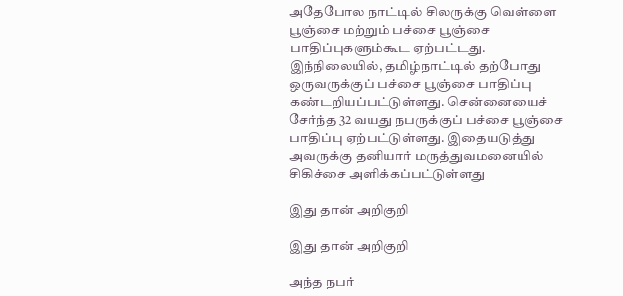அதேபோல நாட்டில் சிலருக்கு வெள்ளை பூஞ்சை மற்றும் பச்சை பூஞ்சை பாதிப்புகளும்கூட ஏற்பட்டது. இந்நிலையில், தமிழ்நாட்டில் தற்போது ஒருவருக்குப் பச்சை பூஞ்சை பாதிப்பு கண்டறியப்பட்டுள்ளது. சென்னையைச் சேர்ந்த 32 வயது நபருக்குப் பச்சை பூஞ்சை பாதிப்பு ஏற்பட்டுள்ளது. இதையடுத்து அவருக்கு தனியார் மருத்துவமனையில் சிகிச்சை அளிக்கப்பட்டுள்ளது

இது தான் அறிகுறி

இது தான் அறிகுறி

அந்த நபர்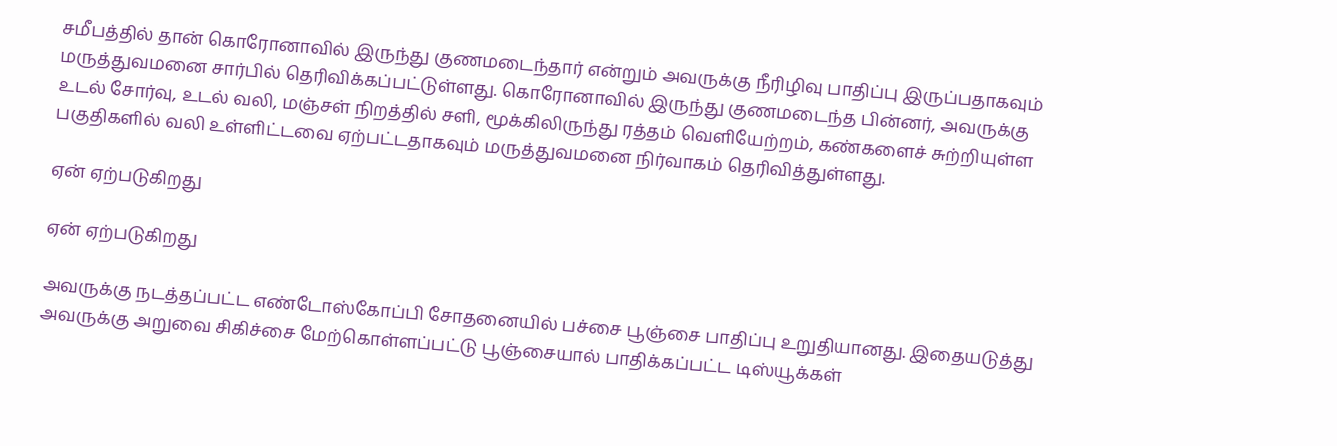சமீபத்தில் தான் கொரோனாவில் இருந்து குணமடைந்தார் என்றும் அவருக்கு நீரிழிவு பாதிப்பு இருப்பதாகவும் மருத்துவமனை சார்பில் தெரிவிக்கப்பட்டுள்ளது. கொரோனாவில் இருந்து குணமடைந்த பின்னர், அவருக்கு உடல் சோர்வு, உடல் வலி, மஞ்சள் நிறத்தில் சளி, மூக்கிலிருந்து ரத்தம் வெளியேற்றம், கண்களைச் சுற்றியுள்ள பகுதிகளில் வலி உள்ளிட்டவை ஏற்பட்டதாகவும் மருத்துவமனை நிர்வாகம் தெரிவித்துள்ளது.

ஏன் ஏற்படுகிறது

ஏன் ஏற்படுகிறது

அவருக்கு நடத்தப்பட்ட எண்டோஸ்கோப்பி சோதனையில் பச்சை பூஞ்சை பாதிப்பு உறுதியானது. இதையடுத்து அவருக்கு அறுவை சிகிச்சை மேற்கொள்ளப்பட்டு பூஞ்சையால் பாதிக்கப்பட்ட டிஸ்யூக்கள்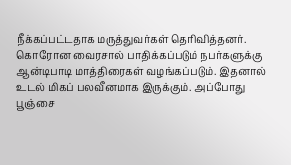நீக்கப்பட்டதாக மருத்துவர்கள் தெரிவித்தனர். கொரோன வைரசால் பாதிக்கப்படும் நபர்களுக்கு ஆன்டிபாடி மாத்திரைகள் வழங்கப்படும். இதனால் உடல் மிகப் பலவீனமாக இருக்கும். அப்போது பூஞ்சை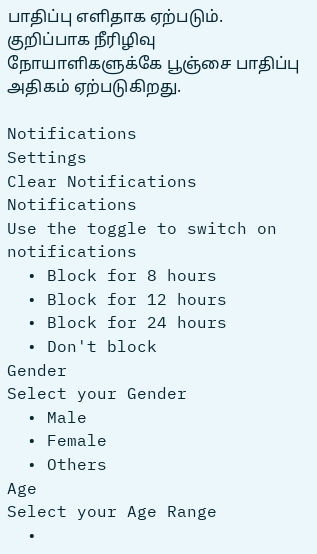பாதிப்பு எளிதாக ஏற்படும். குறிப்பாக நீரிழிவு நோயாளிகளுக்கே பூஞ்சை பாதிப்பு அதிகம் ஏற்படுகிறது.

Notifications
Settings
Clear Notifications
Notifications
Use the toggle to switch on notifications
  • Block for 8 hours
  • Block for 12 hours
  • Block for 24 hours
  • Don't block
Gender
Select your Gender
  • Male
  • Female
  • Others
Age
Select your Age Range
  •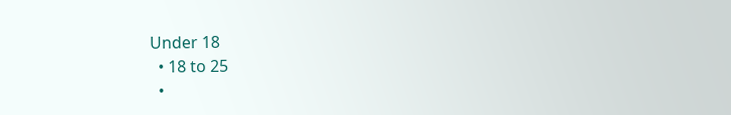Under 18
  • 18 to 25
  •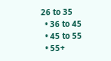26 to 35
  • 36 to 45
  • 45 to 55
  • 55+